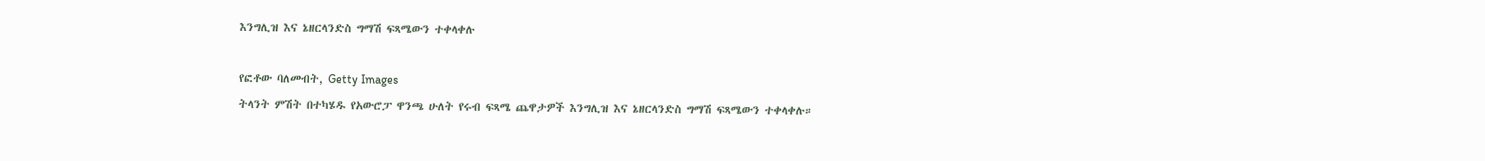እንግሊዝ እና ኔዘርላንድስ ግማሽ ፍጻሜውን ተቀላቀሉ

የፎቶው ባለመብት, Getty Images
ትላንት ምሽት በተካሄዱ የአውሮፓ ዋንጫ ሁለት የሩብ ፍጻሜ ጨዋታዎች እንግሊዝ እና ኔዘርላንድስ ግማሽ ፍጻሜውን ተቀላቀሉ።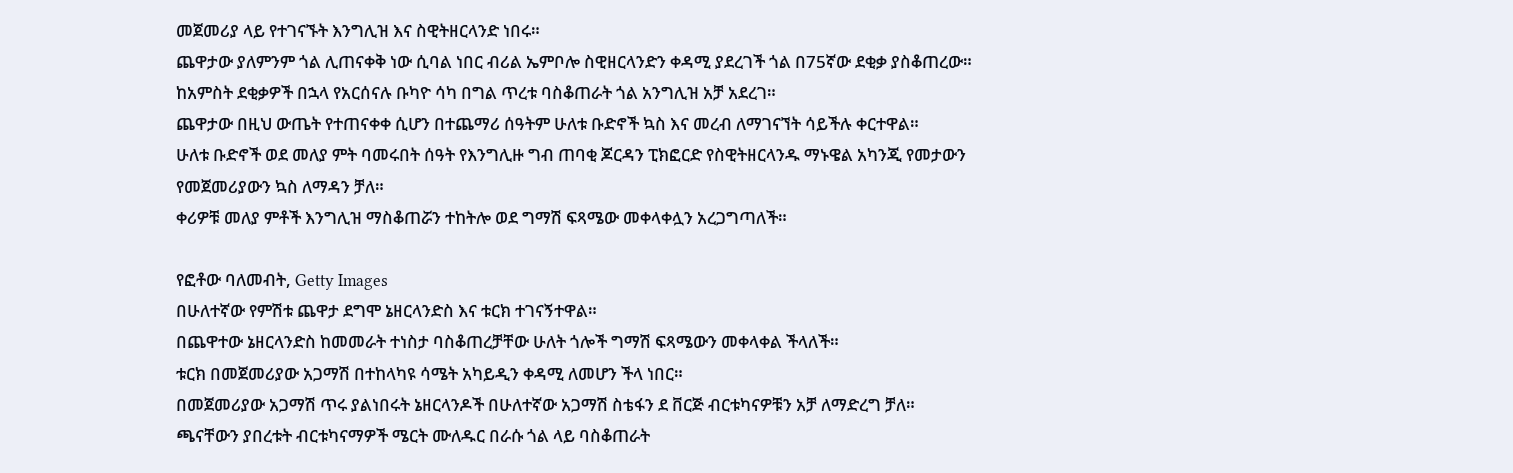መጀመሪያ ላይ የተገናኙት እንግሊዝ እና ስዊትዘርላንድ ነበሩ።
ጨዋታው ያለምንም ጎል ሊጠናቀቅ ነው ሲባል ነበር ብሪል ኤምቦሎ ስዊዘርላንድን ቀዳሚ ያደረገች ጎል በ75ኛው ደቂቃ ያስቆጠረው።
ከአምስት ደቂቃዎች በኋላ የአርሰናሉ ቡካዮ ሳካ በግል ጥረቱ ባስቆጠራት ጎል አንግሊዝ አቻ አደረገ።
ጨዋታው በዚህ ውጤት የተጠናቀቀ ሲሆን በተጨማሪ ሰዓትም ሁለቱ ቡድኖች ኳስ እና መረብ ለማገናኘት ሳይችሉ ቀርተዋል።
ሁለቱ ቡድኖች ወደ መለያ ምት ባመሩበት ሰዓት የእንግሊዙ ግብ ጠባቂ ጆርዳን ፒክፎርድ የስዊትዘርላንዱ ማኑዌል አካንጂ የመታውን የመጀመሪያውን ኳስ ለማዳን ቻለ።
ቀሪዎቹ መለያ ምቶች እንግሊዝ ማስቆጠሯን ተከትሎ ወደ ግማሽ ፍጻሜው መቀላቀሏን አረጋግጣለች።

የፎቶው ባለመብት, Getty Images
በሁለተኛው የምሽቱ ጨዋታ ደግሞ ኔዘርላንድስ እና ቱርክ ተገናኝተዋል።
በጨዋተው ኔዘርላንድስ ከመመራት ተነስታ ባስቆጠረቻቸው ሁለት ጎሎች ግማሽ ፍጻሜውን መቀላቀል ችላለች።
ቱርክ በመጀመሪያው አጋማሽ በተከላካዩ ሳሜት አካይዲን ቀዳሚ ለመሆን ችላ ነበር።
በመጀመሪያው አጋማሽ ጥሩ ያልነበሩት ኔዘርላንዶች በሁለተኛው አጋማሽ ስቴፋን ደ ቨርጅ ብርቱካናዎቹን አቻ ለማድረግ ቻለ።
ጫናቸውን ያበረቱት ብርቱካናማዎች ሜርት ሙለዱር በራሱ ጎል ላይ ባስቆጠራት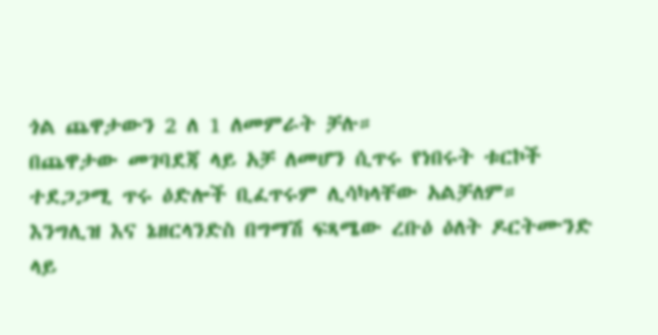ጎል ጨዋታውን 2 ለ 1 ለመምራት ቻሉ።
በጨዋታው መገባደጃ ላይ አቻ ለመሆን ሲጥሩ የነበሩት ቱርኮች ተደጋጋሚ ጥሩ ዕድሎች ቢፈጥሩም ሊሳካላቸው አልቻለም።
እንግሊዝ እና ኔዘርላንድስ በግማሽ ፍጻሜው ረቡዕ ዕለት ዶርትሙንድ ላይ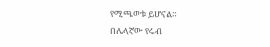የሚጫወቱ ይሆናል።
በሌላኛው የሩብ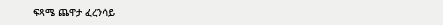ፍጻሜ ጨዋታ ፈረንሳይ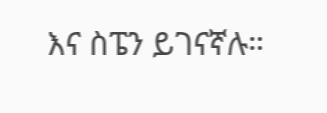እና ስፔን ይገናኛሉ።